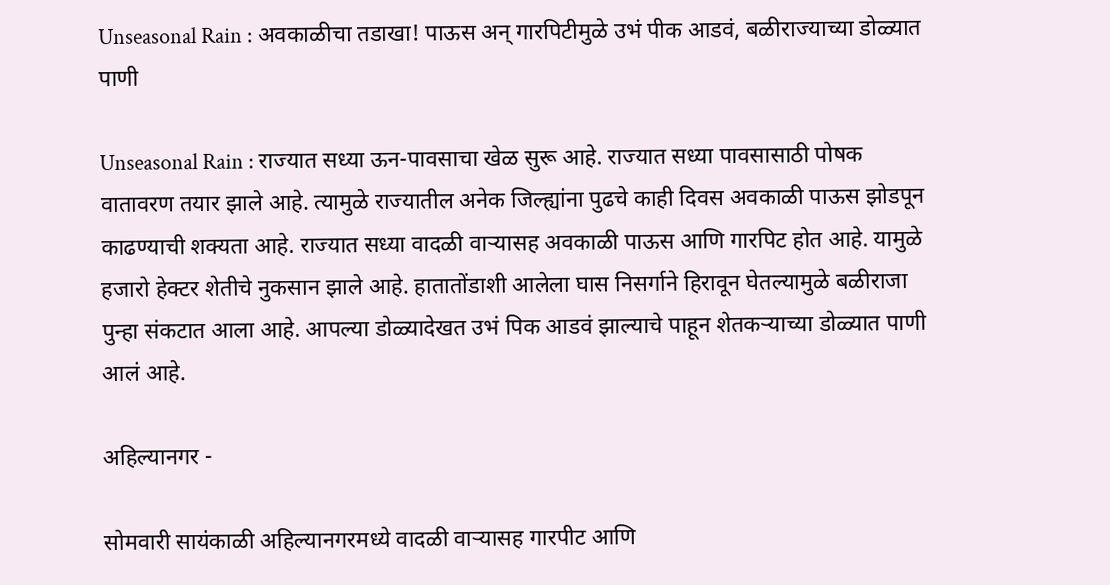Unseasonal Rain : अवकाळीचा तडाखा! पाऊस अन् गारपिटीमुळे उभं पीक आडवं, बळीराज्याच्या डोळ्यात पाणी

Unseasonal Rain : राज्यात सध्या ऊन-पावसाचा खेळ सुरू आहे. राज्यात सध्या पावसासाठी पोषक वातावरण तयार झाले आहे. त्यामुळे राज्यातील अनेक जिल्ह्यांना पुढचे काही दिवस अवकाळी पाऊस झोडपून काढण्याची शक्यता आहे. राज्यात सध्या वादळी वाऱ्यासह अवकाळी पाऊस आणि गारपिट होत आहे. यामुळे हजारो हेक्टर शेतीचे नुकसान झाले आहे. हातातोंडाशी आलेला घास निसर्गाने हिरावून घेतल्यामुळे बळीराजा पुन्हा संकटात आला आहे. आपल्या डोळ्यादेखत उभं पिक आडवं झाल्याचे पाहून शेतकऱ्याच्या डोळ्यात पाणी आलं आहे.

अहिल्यानगर -

सोमवारी सायंकाळी अहिल्यानगरमध्ये वादळी वाऱ्यासह गारपीट आणि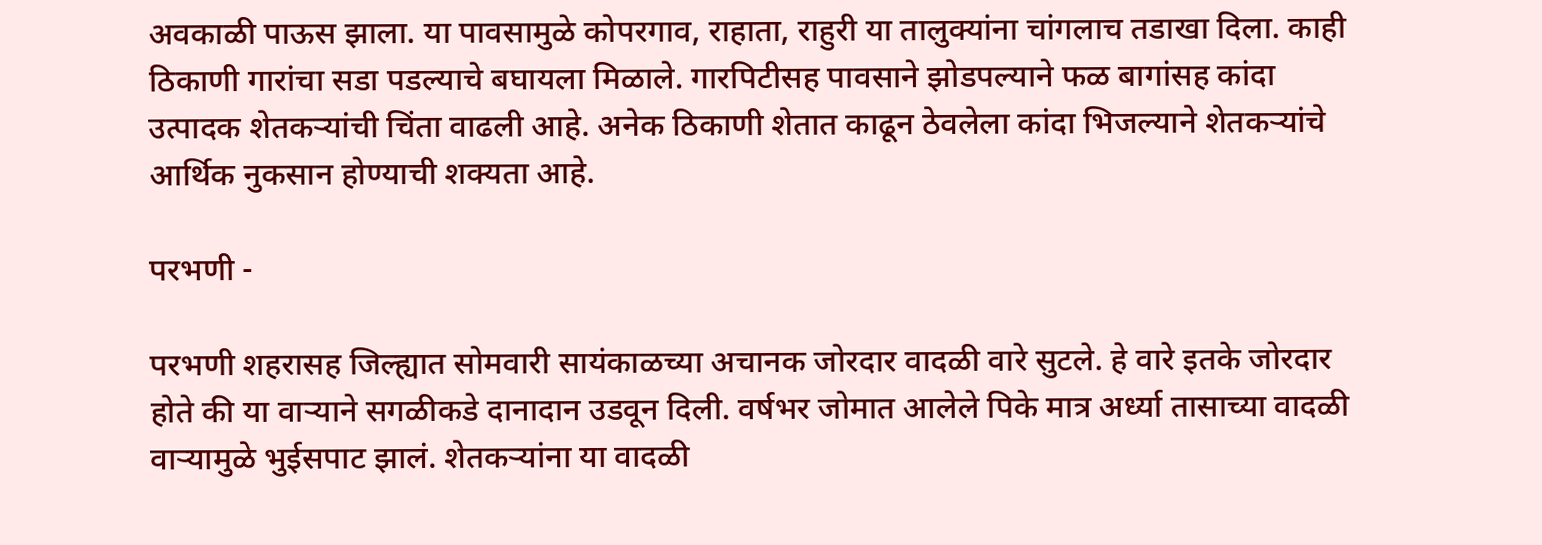अवकाळी पाऊस झाला. या पावसामुळे कोपरगाव, राहाता, राहुरी या तालुक्यांना चांगलाच तडाखा दिला. काही ठिकाणी गारांचा सडा पडल्याचे बघायला मिळाले. गारपिटीसह पावसाने झोडपल्याने फळ बागांसह कांदा उत्पादक शेतकऱ्यांची चिंता वाढली आहे. अनेक ठिकाणी शेतात काढून ठेवलेला कांदा भिजल्याने शेतकऱ्यांचे आर्थिक नुकसान होण्याची शक्यता आहे.

परभणी -

परभणी शहरासह जिल्ह्यात सोमवारी सायंकाळच्या अचानक जोरदार वादळी वारे सुटले. हे वारे इतके जोरदार होते की या वाऱ्याने सगळीकडे दानादान उडवून दिली. वर्षभर जोमात आलेले पिके मात्र अर्ध्या तासाच्या वादळी वाऱ्यामुळे भुईसपाट झालं. शेतकऱ्यांना या वादळी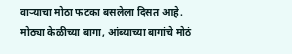वाऱ्याचा मोठा फटका बसलेला दिसत आहे. मोठ्या केळीच्या बागा, आंब्याच्या बागांचे मोठं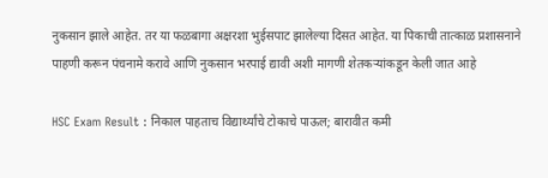नुकसान झाले आहेत. तर या फळबागा अक्षरशा भुईसपाट झालेल्या दिसत आहेत. या पिकाची तात्काळ प्रशासनाने पाहणी करून पंचनामे करावे आणि नुकसान भरपाई द्यावी अशी मागणी शेतकऱ्यांकडून केली जात आहे

HSC Exam Result : निकाल पाहताच विद्यार्थ्यांचे टोकाचे पाऊल; बारावीत कमी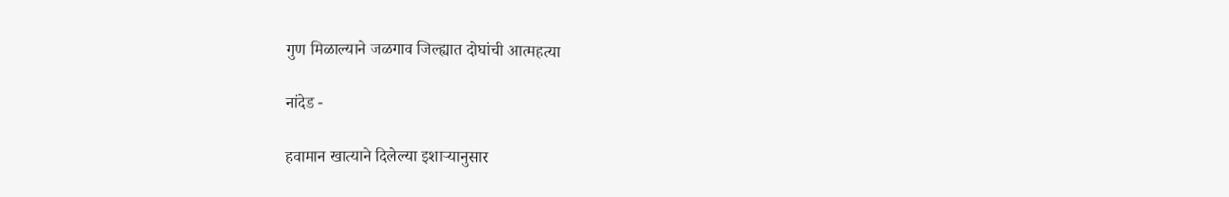गुण मिळाल्याने जळगाव जिल्ह्यात दोघांची आत्महत्या

नांदेड -

हवामान खात्याने दिलेल्या इशाऱ्यानुसार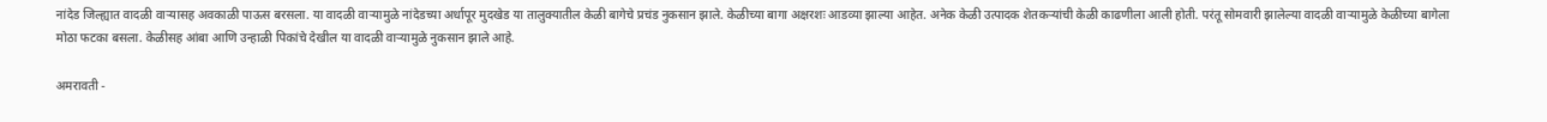नांदेड जिल्ह्यात वादळी वाऱ्यासह अवकाळी पाऊस बरसला. या वादळी वाऱ्यामुळे नांदेडच्या अर्धापूर मुदखेड या तालुक्यातील केळी बागेचे प्रचंड नुकसान झाले. केळीच्या बागा अक्षरशः आडव्या झाल्या आहेत. अनेक केळी उत्पादक शेतकऱ्यांची केळी काढणीला आली होती. परंतू सोमवारी झालेल्या वादळी वाऱ्यामुळे केळीच्या बागेला मोठा फटका बसला. केळीसह आंबा आणि उन्हाळी पिकांचे देखील या वादळी वाऱ्यामुळे नुकसान झाले आहे.

अमरावती -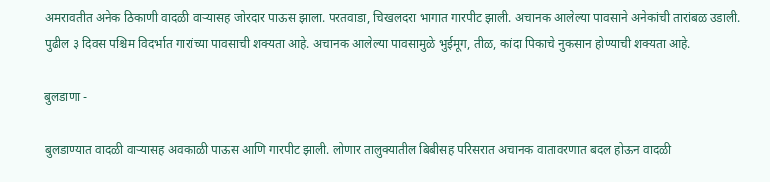अमरावतीत अनेक ठिकाणी वादळी वाऱ्यासह जोरदार पाऊस झाला. परतवाडा, चिखलदरा भागात गारपीट झाली. अचानक आलेल्या पावसाने अनेकांची तारांबळ उडाली. पुढील ३ दिवस पश्चिम विदर्भात गारांच्या पावसाची शक्यता आहे. अचानक आलेल्या पावसामुळे भुईमूग, तीळ, कांदा पिकाचे नुकसान होण्याची शक्यता आहे.

बुलडाणा -

बुलडाण्यात वादळी वाऱ्यासह अवकाळी पाऊस आणि गारपीट झाली. लोणार तालुक्यातील बिबीसह परिसरात अचानक वातावरणात बदल होऊन वादळी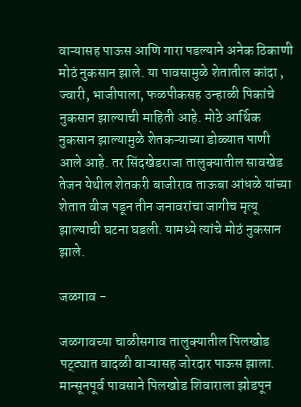वाऱ्यासह पाऊस आणि गारा पडल्याने अनेक ठिकाणी मोठं नुकसान झाले. या पावसामुळे शेतातील कांदा , ज्वारी, भाजीपाला, फळपीकसह उन्हाळी पिकांचे नुकसान झाल्याची माहिती आहे. मोठे आर्थिक नुकसान झाल्यामुळे शेतकऱ्याच्या डोळ्यात पाणी आले आहे. तर सिंदखेडराजा तालुक्यातील सावखेड तेजन येथील शेतकरी बाजीराव ताऊबा आंधळे यांच्या शेतात वीज पडून तीन जनावरांचा जागीच मृत्यू झाल्याची घटना घडली. यामध्ये त्यांचे मोठं नुकसान झाले.

जळगाव -

जळगावच्या चाळीसगाव तालुक्यातील पिलखोड पट्ट्यात वादळी वाऱ्यासह जोरदार पाऊस झाला. मान्सूनपूर्व पावसाने पिलखोड शिवाराला झोडपून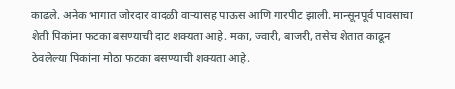काढले. अनेक भागात जोरदार वादळी वाऱ्यासह पाऊस आणि गारपीट झाली. मान्सूनपूर्व पावसाचा शेती पिकांना फटका बसण्याची दाट शक्यता आहे. मका, ज्वारी, बाजरी, तसेच शेतात काढून ठेवलेल्या पिकांना मोठा फटका बसण्याची शक्यता आहे.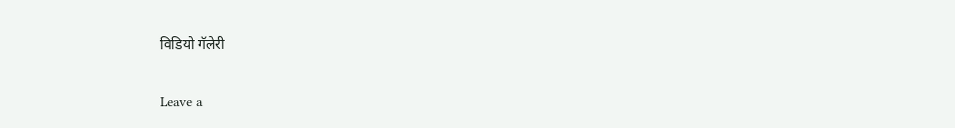विडियो गॅलेरी

Leave a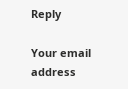Reply

Your email address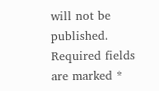will not be published. Required fields are marked *